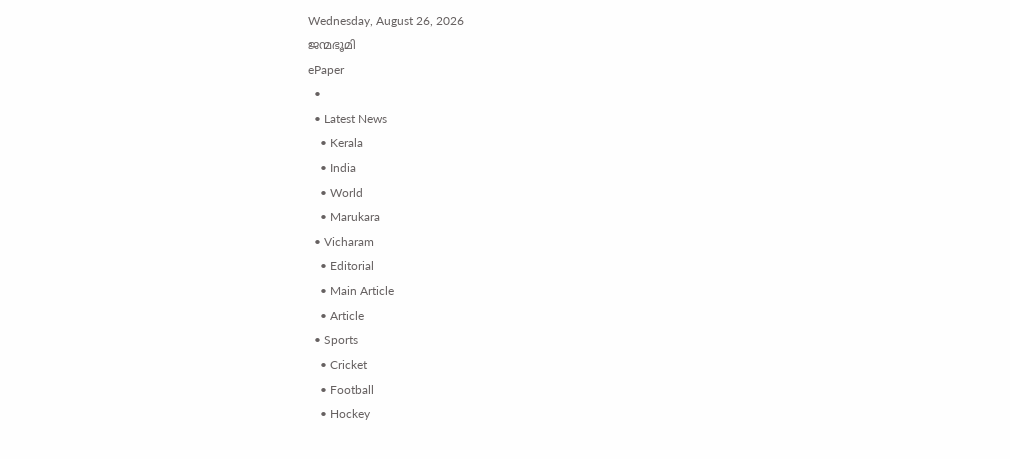Wednesday, August 26, 2026
ജന്മഭൂമി
ePaper
  •
  • Latest News
    • Kerala
    • India
    • World
    • Marukara
  • Vicharam
    • Editorial
    • Main Article
    • Article
  • Sports
    • Cricket
    • Football
    • Hockey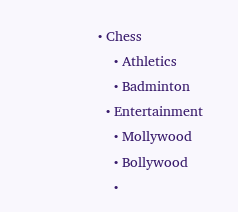• Chess
    • Athletics
    • Badminton
  • Entertainment
    • Mollywood
    • Bollywood
    •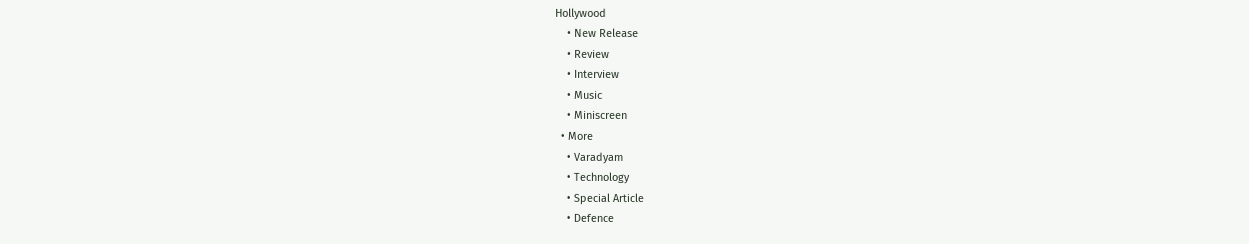Hollywood
    • New Release
    • Review
    • Interview
    • Music
    • Miniscreen
  • More
    • Varadyam
    • Technology
    • Special Article
    • Defence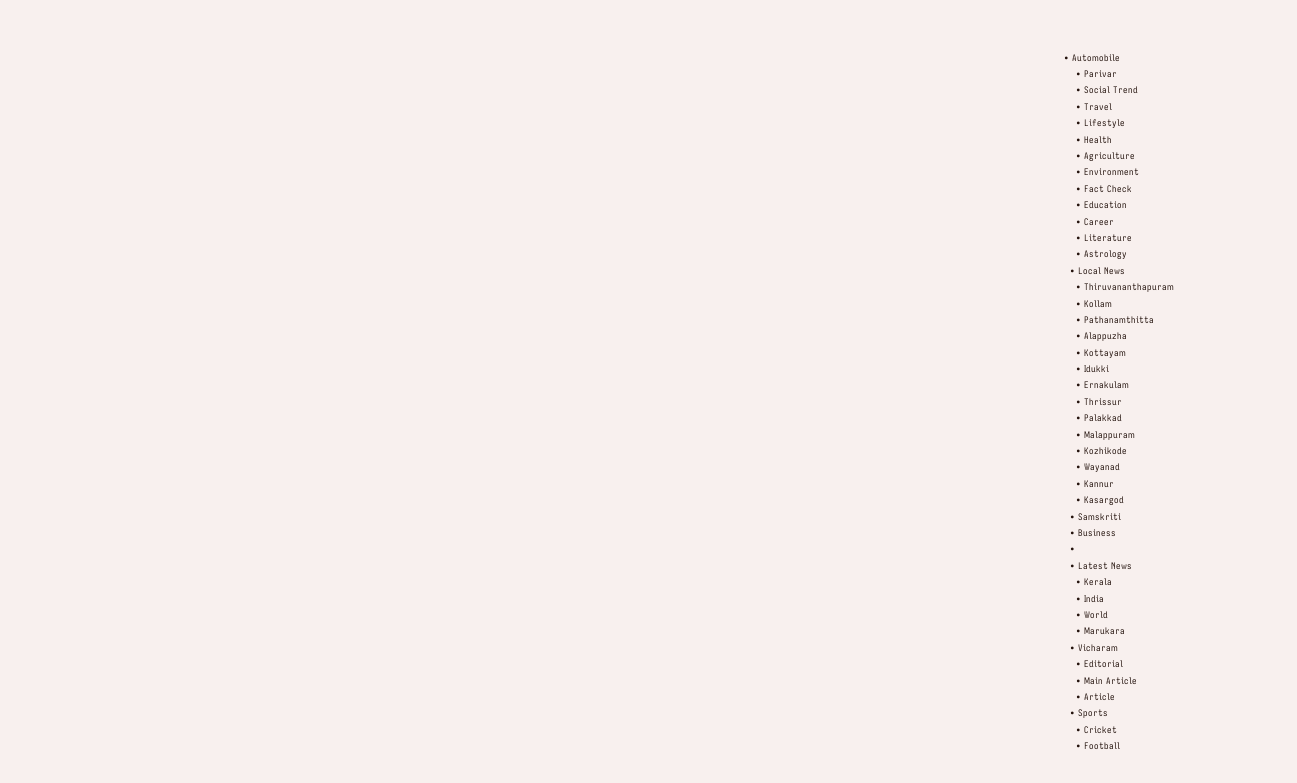• Automobile
    • Parivar
    • Social Trend
    • Travel
    • Lifestyle
    • Health
    • Agriculture
    • Environment
    • Fact Check
    • Education
    • Career
    • Literature
    • Astrology
  • Local News
    • Thiruvananthapuram
    • Kollam
    • Pathanamthitta
    • Alappuzha
    • Kottayam
    • Idukki
    • Ernakulam
    • Thrissur
    • Palakkad
    • Malappuram
    • Kozhikode
    • Wayanad
    • Kannur
    • Kasargod
  • Samskriti
  • Business
  •
  • Latest News
    • Kerala
    • India
    • World
    • Marukara
  • Vicharam
    • Editorial
    • Main Article
    • Article
  • Sports
    • Cricket
    • Football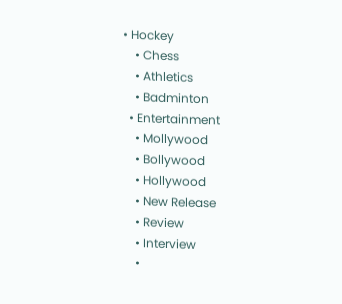• Hockey
    • Chess
    • Athletics
    • Badminton
  • Entertainment
    • Mollywood
    • Bollywood
    • Hollywood
    • New Release
    • Review
    • Interview
    •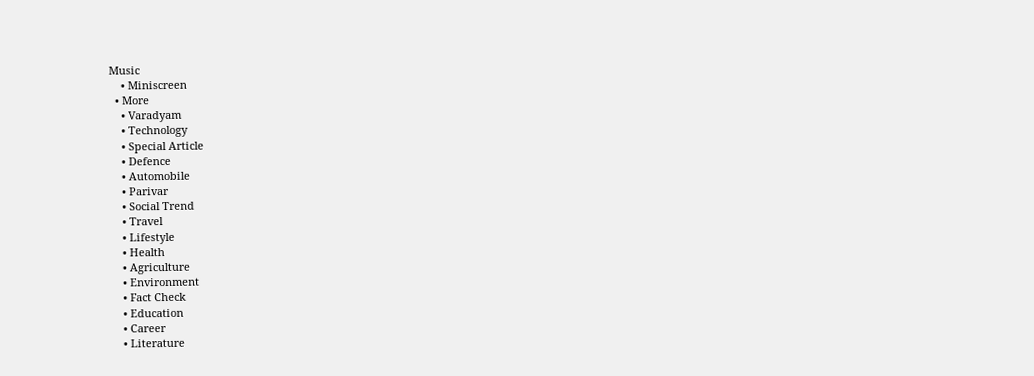Music
    • Miniscreen
  • More
    • Varadyam
    • Technology
    • Special Article
    • Defence
    • Automobile
    • Parivar
    • Social Trend
    • Travel
    • Lifestyle
    • Health
    • Agriculture
    • Environment
    • Fact Check
    • Education
    • Career
    • Literature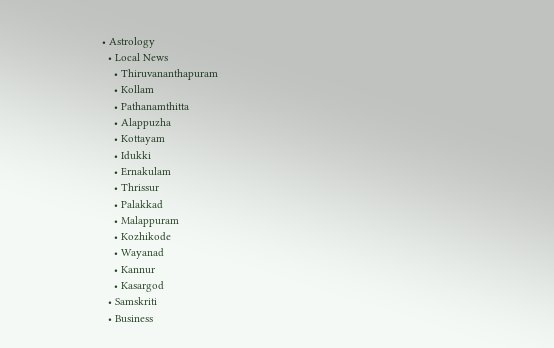• Astrology
  • Local News
    • Thiruvananthapuram
    • Kollam
    • Pathanamthitta
    • Alappuzha
    • Kottayam
    • Idukki
    • Ernakulam
    • Thrissur
    • Palakkad
    • Malappuram
    • Kozhikode
    • Wayanad
    • Kannur
    • Kasargod
  • Samskriti
  • Business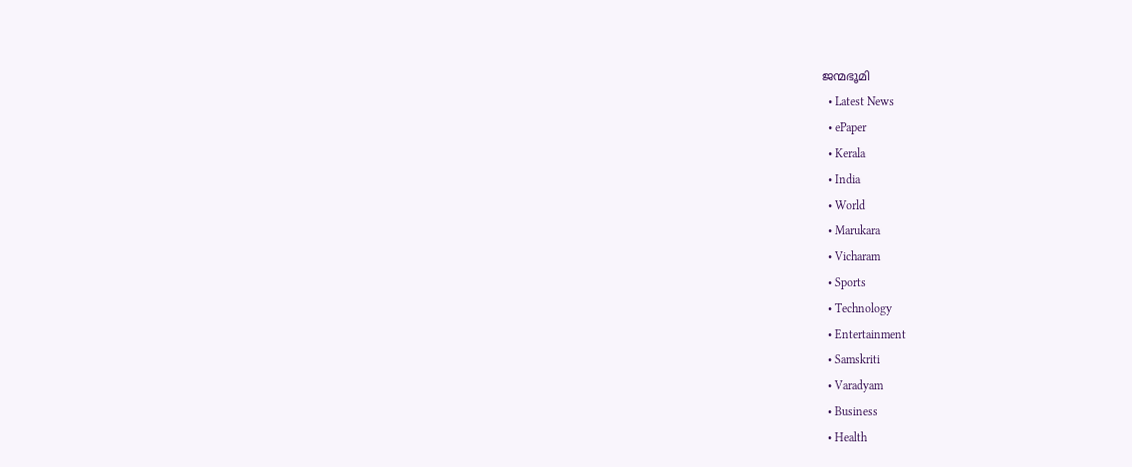ജന്മഭൂമി
  • Latest News
  • ePaper
  • Kerala
  • India
  • World
  • Marukara
  • Vicharam
  • Sports
  • Technology
  • Entertainment
  • Samskriti
  • Varadyam
  • Business
  • Health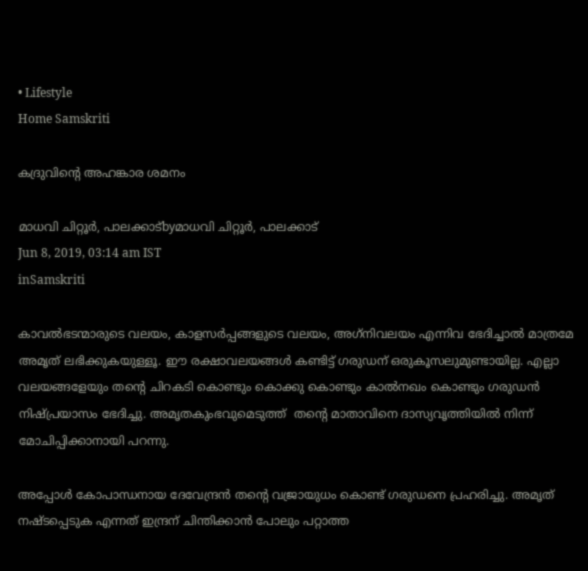• Lifestyle
Home Samskriti

കദ്രുവിന്റെ അഹങ്കാര ശമനം

മാധവി ചിറ്റൂര്‍, പാലക്കാട്byമാധവി ചിറ്റൂര്‍, പാലക്കാട്
Jun 8, 2019, 03:14 am IST
inSamskriti

കാവല്‍ഭടന്മാരുടെ വലയം, കാളസര്‍പ്പങ്ങളുടെ വലയം, അഗ്‌നിവലയം എന്നിവ ഭേദിച്ചാല്‍ മാത്രമേ അമൃത് ലഭിക്കുകയുള്ളൂ. ഈ രക്ഷാവലയങ്ങള്‍ കണ്ടിട്ട് ഗരുഡന് ഒരുകൂസലുമുണ്ടായില്ല. എല്ലാ വലയങ്ങളേയും തന്റെ ചിറകടി കൊണ്ടും കൊക്കു കൊണ്ടും കാല്‍നഖം കൊണ്ടും ഗരുഡന്‍ നിഷ്പ്രയാസം ഭേദിച്ചു. അമൃതകുംഭവുമെടുത്ത്  തന്റെ മാതാവിനെ ദാസ്യവൃത്തിയില്‍ നിന്ന് മോചിപ്പിക്കാനായി പറന്നു.

അപ്പോള്‍ കോപാന്ധനായ ദേവേന്ദ്രന്‍ തന്റെ വജ്രായുധം കൊണ്ട് ഗരുഡനെ പ്രഹരിച്ചു. അമൃത് നഷ്ടപ്പെടുക എന്നത് ഇന്ദ്രന് ചിന്തിക്കാന്‍ പോലും പറ്റാത്ത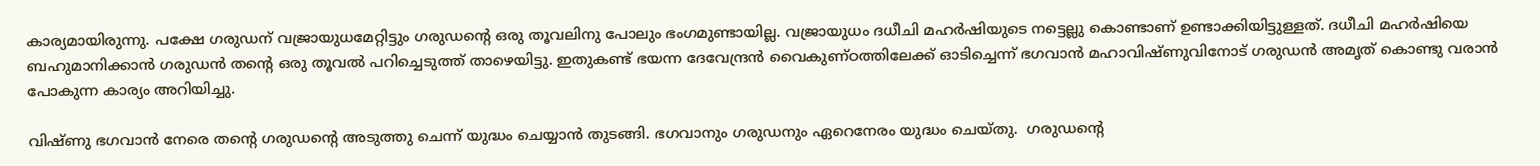കാര്യമായിരുന്നു. പക്ഷേ ഗരുഡന് വജ്രായുധമേറ്റിട്ടും ഗരുഡന്റെ ഒരു തൂവലിനു പോലും ഭംഗമുണ്ടായില്ല. വജ്രായുധം ദധീചി മഹര്‍ഷിയുടെ നട്ടെല്ലു കൊണ്ടാണ് ഉണ്ടാക്കിയിട്ടുള്ളത്. ദധീചി മഹര്‍ഷിയെ ബഹുമാനിക്കാന്‍ ഗരുഡന്‍ തന്റെ ഒരു തൂവല്‍ പറിച്ചെടുത്ത് താഴെയിട്ടു. ഇതുകണ്ട് ഭയന്ന ദേവേന്ദ്രന്‍ വൈകുണ്ഠത്തിലേക്ക് ഓടിച്ചെന്ന് ഭഗവാന്‍ മഹാവിഷ്ണുവിനോട് ഗരുഡന്‍ അമൃത് കൊണ്ടു വരാന്‍ പോകുന്ന കാര്യം അറിയിച്ചു.

വിഷ്ണു ഭഗവാന്‍ നേരെ തന്റെ ഗരുഡന്റെ അടുത്തു ചെന്ന് യുദ്ധം ചെയ്യാന്‍ തുടങ്ങി. ഭഗവാനും ഗരുഡനും ഏറെനേരം യുദ്ധം ചെയ്തു.  ഗരുഡന്റെ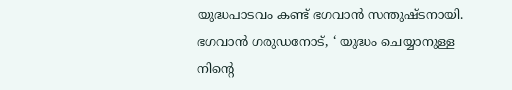യുദ്ധപാടവം കണ്ട് ഭഗവാന്‍ സന്തുഷ്ടനായി. ഭഗവാന്‍ ഗരുഡനോട്, ‘ യുദ്ധം ചെയ്യാനുള്ള നിന്റെ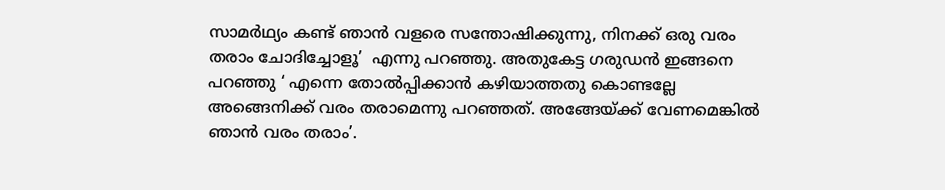സാമര്‍ഥ്യം കണ്ട് ഞാന്‍ വളരെ സന്തോഷിക്കുന്നു, നിനക്ക് ഒരു വരം തരാം ചോദിച്ചോളൂ’  എന്നു പറഞ്ഞു. അതുകേട്ട ഗരുഡന്‍ ഇങ്ങനെ പറഞ്ഞു ‘ എന്നെ തോല്‍പ്പിക്കാന്‍ കഴിയാത്തതു കൊണ്ടല്ലേ അങ്ങെനിക്ക് വരം തരാമെന്നു പറഞ്ഞത്. അങ്ങേയ്‌ക്ക് വേണമെങ്കില്‍ ഞാന്‍ വരം തരാം’.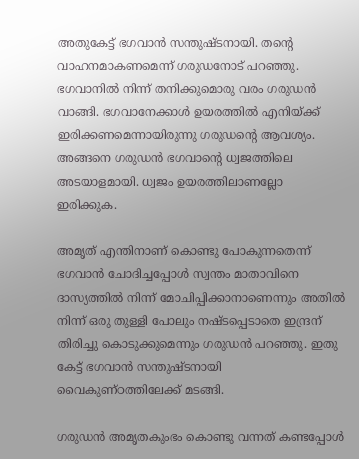അതുകേട്ട് ഭഗവാന്‍ സന്തുഷ്ടനായി. തന്റെ വാഹനമാകണമെന്ന് ഗരുഡനോട് പറഞ്ഞു. ഭഗവാനില്‍ നിന്ന് തനിക്കുമൊരു വരം ഗരുഡന്‍ വാങ്ങി. ഭഗവാനേക്കാള്‍ ഉയരത്തില്‍ എനിയ്‌ക്ക് ഇരിക്കണമെന്നായിരുന്നു ഗരുഡന്റെ ആവശ്യം. അങ്ങനെ ഗരുഡന്‍ ഭഗവാന്റെ ധ്വജത്തിലെ അടയാളമായി. ധ്വജം ഉയരത്തിലാണല്ലോ ഇരിക്കുക.

അമൃത് എന്തിനാണ് കൊണ്ടു പോകുന്നതെന്ന് ഭഗവാന്‍ ചോദിച്ചപ്പോള്‍ സ്വന്തം മാതാവിനെ ദാസ്യത്തില്‍ നിന്ന് മോചിപ്പിക്കാനാണെന്നും അതില്‍ നിന്ന് ഒരു തുള്ളി പോലും നഷ്ടപ്പെടാതെ ഇന്ദ്രന് തിരിച്ചു കൊടുക്കുമെന്നും ഗരുഡന്‍ പറഞ്ഞു. ഇതു കേട്ട് ഭഗവാന്‍ സന്തുഷ്ടനായി വൈകുണ്ഠത്തിലേക്ക് മടങ്ങി.

ഗരുഡന്‍ അമൃതകുംഭം കൊണ്ടു വന്നത് കണ്ടപ്പോള്‍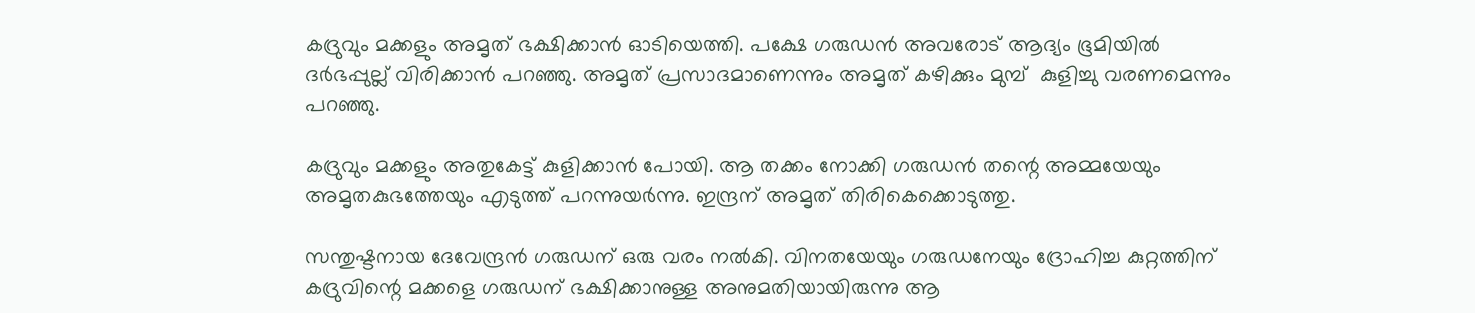കദ്രുവും മക്കളും അമൃത് ഭക്ഷിക്കാന്‍ ഓടിയെത്തി. പക്ഷേ ഗരുഡന്‍ അവരോട് ആദ്യം ഭൂമിയില്‍ ദര്‍ഭപ്പുല്ല് വിരിക്കാന്‍ പറഞ്ഞു. അമൃത് പ്രസാദമാണെന്നും അമൃത് കഴിക്കും മുമ്പ്  കുളിച്ചു വരണമെന്നും പറഞ്ഞു.

കദ്രുവും മക്കളും അതുകേട്ട് കുളിക്കാന്‍ പോയി. ആ തക്കം നോക്കി ഗരുഡന്‍ തന്റെ അമ്മയേയും അമൃതകുഭത്തേയും എടുത്ത് പറന്നുയര്‍ന്നു. ഇന്ദ്രന് അമൃത് തിരികെക്കൊടുത്തു.

സന്തുഷ്ടനായ ദേവേന്ദ്രന്‍ ഗരുഡന് ഒരു വരം നല്‍കി. വിനതയേയും ഗരുഡനേയും ദ്രോഹിച്ച കുറ്റത്തിന് കദ്രുവിന്റെ മക്കളെ ഗരുഡന് ഭക്ഷിക്കാനുള്ള അനുമതിയായിരുന്നു ആ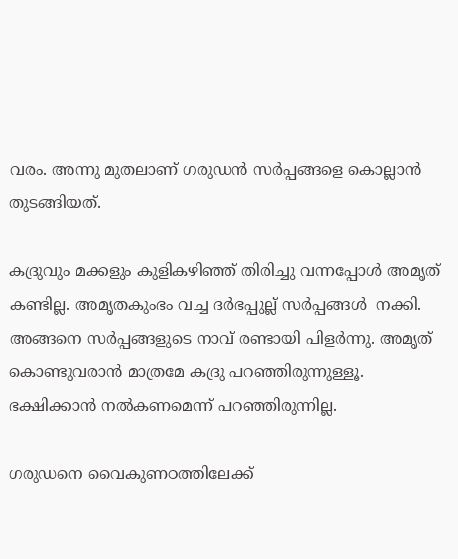വരം. അന്നു മുതലാണ് ഗരുഡന്‍ സര്‍പ്പങ്ങളെ കൊല്ലാന്‍ തുടങ്ങിയത്.

കദ്രുവും മക്കളും കുളികഴിഞ്ഞ് തിരിച്ചു വന്നപ്പോള്‍ അമൃത് കണ്ടില്ല. അമൃതകുംഭം വച്ച ദര്‍ഭപ്പുല്ല് സര്‍പ്പങ്ങള്‍  നക്കി. അങ്ങനെ സര്‍പ്പങ്ങളുടെ നാവ് രണ്ടായി പിളര്‍ന്നു. അമൃത് കൊണ്ടുവരാന്‍ മാത്രമേ കദ്രു പറഞ്ഞിരുന്നുള്ളൂ. ഭക്ഷിക്കാന്‍ നല്‍കണമെന്ന് പറഞ്ഞിരുന്നില്ല.

ഗരുഡനെ വൈകുണഠത്തിലേക്ക്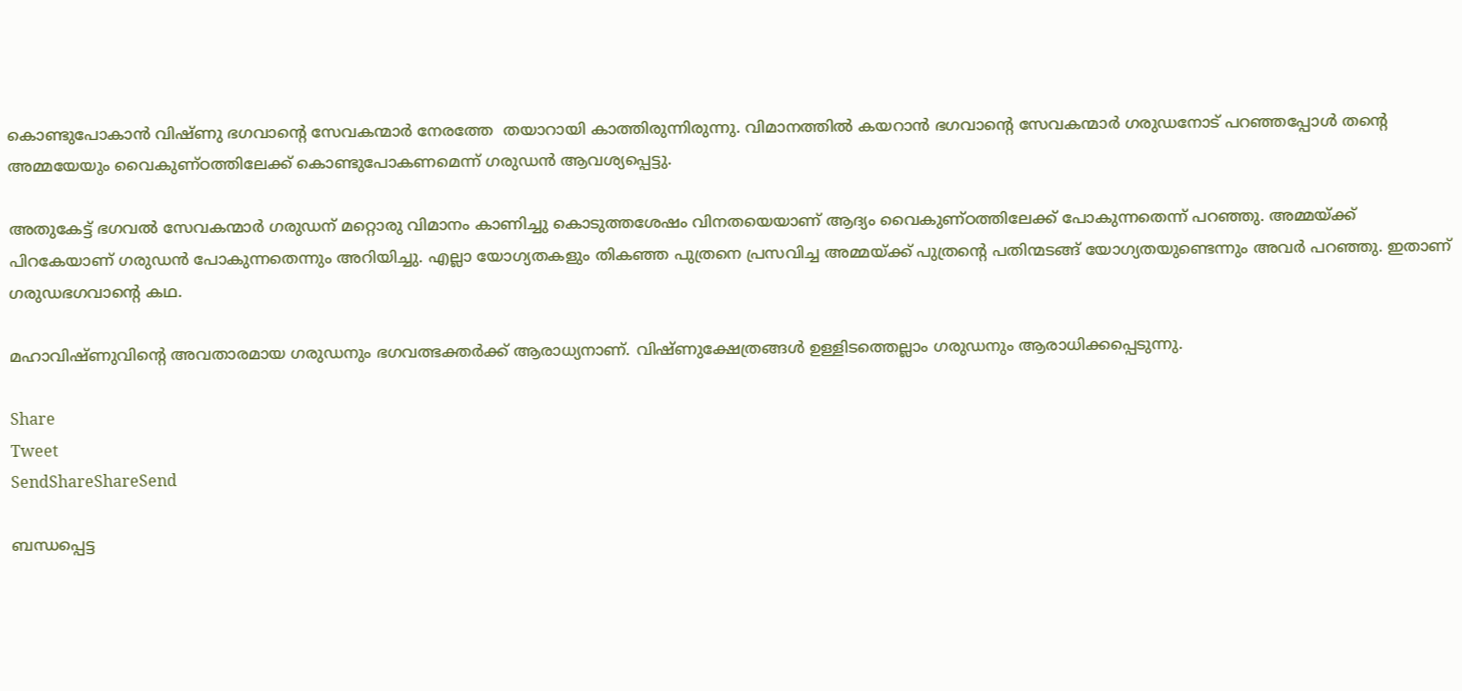കൊണ്ടുപോകാന്‍ വിഷ്ണു ഭഗവാന്റെ സേവകന്മാര്‍ നേരത്തേ  തയാറായി കാത്തിരുന്നിരുന്നു. വിമാനത്തില്‍ കയറാന്‍ ഭഗവാന്റെ സേവകന്മാര്‍ ഗരുഡനോട് പറഞ്ഞപ്പോള്‍ തന്റെ അമ്മയേയും വൈകുണ്ഠത്തിലേക്ക് കൊണ്ടുപോകണമെന്ന് ഗരുഡന്‍ ആവശ്യപ്പെട്ടു.

അതുകേട്ട് ഭഗവല്‍ സേവകന്മാര്‍ ഗരുഡന് മറ്റൊരു വിമാനം കാണിച്ചു കൊടുത്തശേഷം വിനതയെയാണ് ആദ്യം വൈകുണ്ഠത്തിലേക്ക് പോകുന്നതെന്ന് പറഞ്ഞു. അമ്മയ്‌ക്ക്  പിറകേയാണ് ഗരുഡന്‍ പോകുന്നതെന്നും അറിയിച്ചു. എല്ലാ യോഗ്യതകളും തികഞ്ഞ പുത്രനെ പ്രസവിച്ച അമ്മയ്‌ക്ക് പുത്രന്റെ പതിന്മടങ്ങ് യോഗ്യതയുണ്ടെന്നും അവര്‍ പറഞ്ഞു. ഇതാണ് ഗരുഡഭഗവാന്റെ കഥ.

മഹാവിഷ്ണുവിന്റെ അവതാരമായ ഗരുഡനും ഭഗവത്ഭക്തര്‍ക്ക് ആരാധ്യനാണ്. വിഷ്ണുക്ഷേത്രങ്ങള്‍ ഉള്ളിടത്തെല്ലാം ഗരുഡനും ആരാധിക്കപ്പെടുന്നു.

Share
Tweet
SendShareShareSend

ബന്ധപ്പെട്ട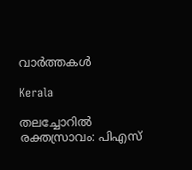വാര്‍ത്തകള്‍

Kerala

തലച്ചോറിൽ രക്തസ്രാവം: പിഎസ്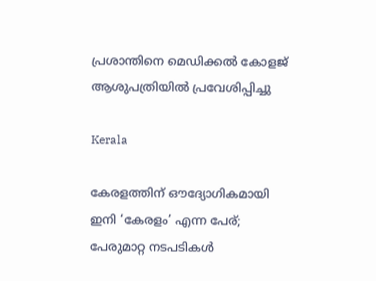പ്രശാന്തിനെ മെഡിക്കല്‍ കോളജ് ആശുപത്രിയില്‍ പ്രവേശിപ്പിച്ചു

Kerala

കേരളത്തിന് ഔദ്യോഗികമായി ഇനി ‘കേരളം’ എന്ന പേര്; പേരുമാറ്റ നടപടികൾ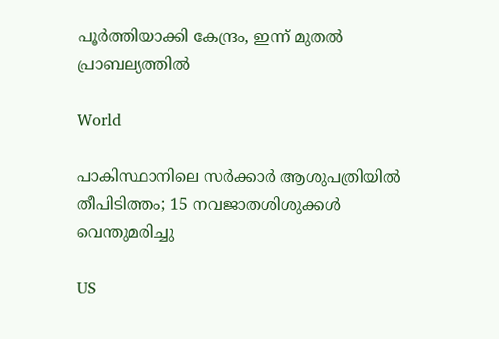പൂർത്തിയാക്കി കേന്ദ്രം, ഇന്ന് മുതൽ പ്രാബല്യത്തിൽ

World

പാകിസ്ഥാനിലെ സര്‍ക്കാര്‍ ആശുപത്രിയില്‍ തീപിടിത്തം; 15 നവജാതശിശുക്കള്‍ വെന്തുമരിച്ചു

US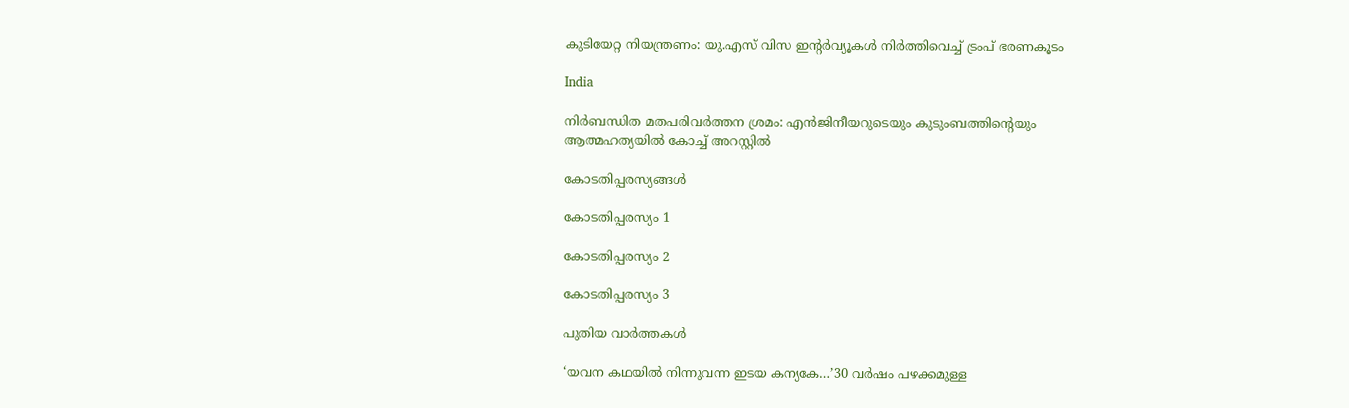കുടിയേറ്റ നിയന്ത്രണം: യു.എസ് വിസ ഇൻ്റർവ്യൂകൾ നിർത്തിവെച്ച് ട്രംപ് ഭരണകൂടം

India

നിര്‍ബന്ധിത മതപരിവര്‍ത്തന ശ്രമം: എന്‍ജിനീയറുടെയും കുടുംബത്തിന്റെയും ആത്മഹത്യയില്‍ കോച്ച് അറസ്റ്റില്‍

കോടതിപ്പരസ്യങ്ങള്‍

കോടതിപ്പരസ്യം 1

കോടതിപ്പരസ്യം 2

കോടതിപ്പരസ്യം 3

പുതിയ വാര്‍ത്തകള്‍

‘യവന കഥയിൽ നിന്നുവന്ന ഇടയ കന്യകേ…’30 വർഷം പഴക്കമുള്ള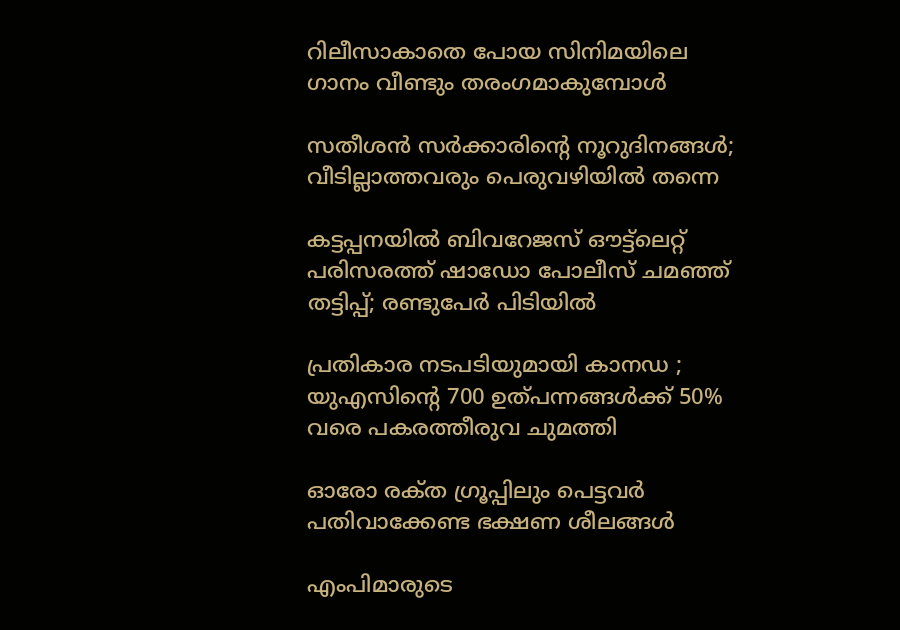റിലീസാകാതെ പോയ സിനിമയിലെ ഗാനം വീണ്ടും തരംഗമാകുമ്പോള്‍

സതീശന്‍ സര്‍ക്കാരിന്റെ നൂറുദിനങ്ങള്‍; വീടില്ലാത്തവരും പെരുവഴിയില്‍ തന്നെ

കട്ടപ്പനയിൽ ബിവറേജസ് ഔട്ട്‌ലെറ്റ് പരിസരത്ത് ഷാഡോ പോലീസ് ചമഞ്ഞ് തട്ടിപ്പ്; രണ്ടുപേർ പിടിയിൽ

പ്രതികാര നടപടിയുമായി കാനഡ ; യുഎസിന്റെ 700 ഉത്പന്നങ്ങൾക്ക് 50% വരെ പകരത്തീരുവ ചുമത്തി

ഓരോ രക്‌ത ഗ്രൂപ്പിലും പെട്ടവർ പതിവാക്കേണ്ട ഭക്ഷണ ശീലങ്ങൾ

എംപിമാരുടെ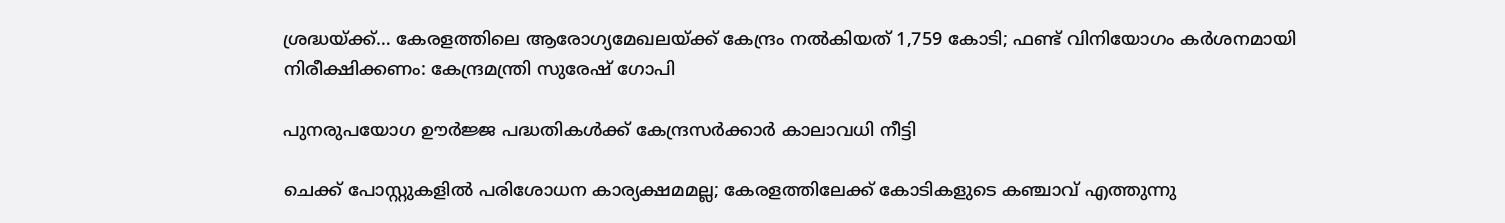ശ്രദ്ധയ്‌ക്ക്… കേരളത്തിലെ ആരോഗ്യമേഖലയ്‌ക്ക് കേന്ദ്രം നൽകിയത് 1,759 കോടി; ഫണ്ട് വിനിയോഗം കർശനമായി നിരീക്ഷിക്കണം: കേന്ദ്രമന്ത്രി സുരേഷ് ഗോപി

പുനരുപയോഗ ഊര്‍ജ്ജ പദ്ധതികള്‍ക്ക് കേന്ദ്രസര്‍ക്കാര്‍ കാലാവധി നീട്ടി

ചെക്ക് പോസ്റ്റുകളില്‍ പരിശോധന കാര്യക്ഷമമല്ല; കേരളത്തിലേക്ക് കോടികളുടെ കഞ്ചാവ് എത്തുന്നു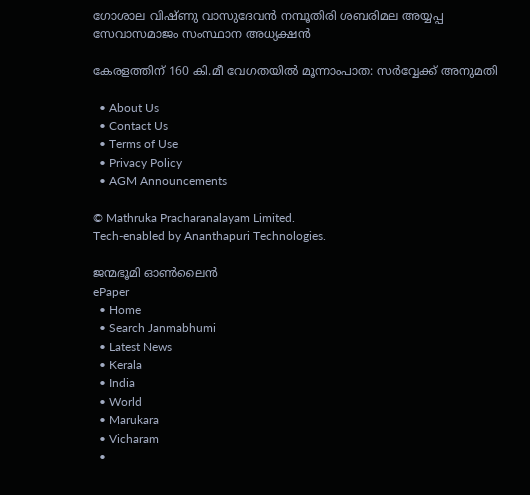ഗോശാല വിഷ്ണു വാസുദേവൻ നമ്പൂതിരി ശബരിമല അയ്യപ്പ സേവാസമാജം സംസ്ഥാന അധ്യക്ഷൻ

കേരളത്തിന് 160 കി.മീ വേഗതയില്‍ മൂന്നാംപാത: സര്‍വ്വേക്ക് അനുമതി

  • About Us
  • Contact Us
  • Terms of Use
  • Privacy Policy
  • AGM Announcements

© Mathruka Pracharanalayam Limited.
Tech-enabled by Ananthapuri Technologies.

ജന്മഭൂമി ഓണ്‍ലൈന്‍
ePaper
  • Home
  • Search Janmabhumi
  • Latest News
  • Kerala
  • India
  • World
  • Marukara
  • Vicharam
  •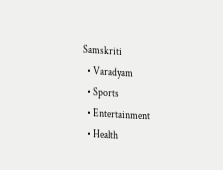Samskriti
  • Varadyam
  • Sports
  • Entertainment
  • Health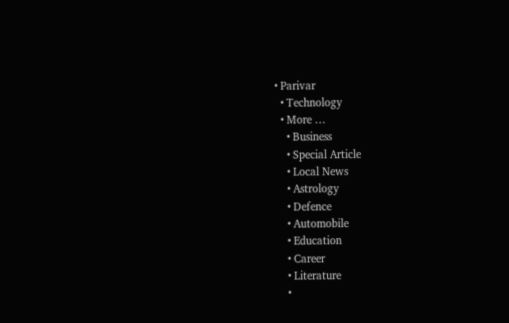• Parivar
  • Technology
  • More …
    • Business
    • Special Article
    • Local News
    • Astrology
    • Defence
    • Automobile
    • Education
    • Career
    • Literature
    •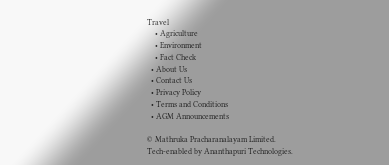Travel
    • Agriculture
    • Environment
    • Fact Check
  • About Us
  • Contact Us
  • Privacy Policy
  • Terms and Conditions
  • AGM Announcements

© Mathruka Pracharanalayam Limited.
Tech-enabled by Ananthapuri Technologies.